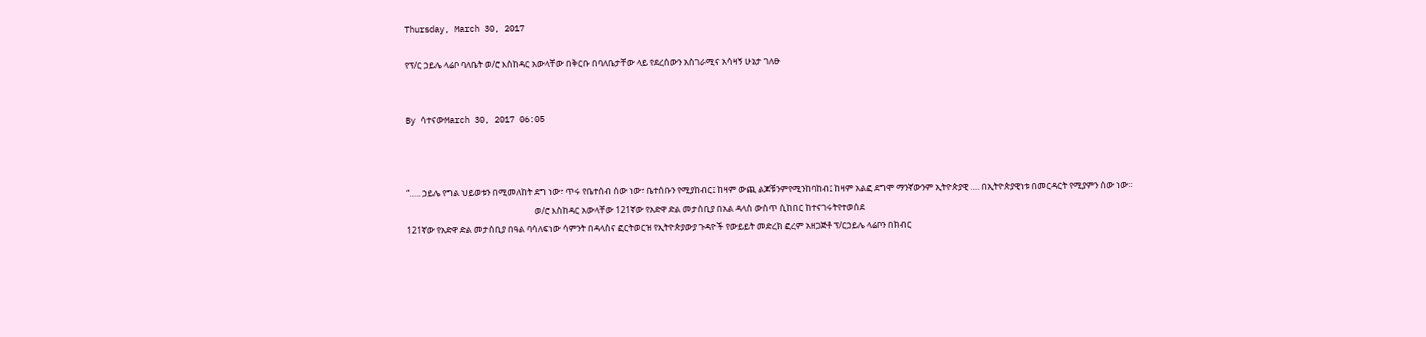Thursday, March 30, 2017

የፕ/ር ኃይሌ ላሬቦ ባለቤት ወ/ሮ እስከዳር አውላቸው በቅርቡ በባለቤታቸው ላይ የደረሰውን አስገራሚና አሳዛኝ ሁኔታ ገለፁ


By ሳተናውMarch 30, 2017 06:05



“….. ኃይሌ የግል ህይወቱን በሚመለከት ደግ ነው፣ ጥሩ የቤተሰብ ሰው ነው፣ ቤተሰቡን የሚያከብር፤ ከዛም ውጪ ልጆቹንምየሚንከባከብ፤ ከዛም አልፎ ደግሞ ማንኛውንም ኢትዮጵያዊ …. በኢትዮጵያዊነቱ በመርዳርት የሚያምን ሰው ነው።
                                                                ወ/ሮ እስከዳር አውላቸው 121ኛው የአድዋ ድል መታሰቢያ በአል ዳላስ ውስጥ ሲከበር ከተናገሩትየተወሰደ
121ኛው የአድዋ ድል መታሰቢያ በዓል ባሳለፍነው ሳምንት በዳላስና ፎርትወርዝ የኢትዮጵያውያ ጉዳዮች የውይይት መድረክ ፎረም አዘጋጅቶ ፕ/ርኃይሌ ላሬቦን በክብር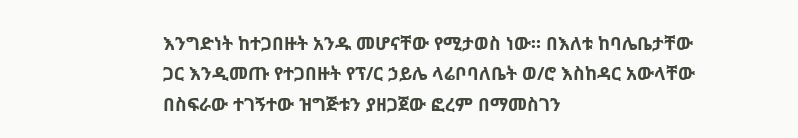እንግድነት ከተጋበዙት አንዱ መሆናቸው የሚታወስ ነው። በእለቱ ከባሌቤታቸው ጋር እንዲመጡ የተጋበዙት የፕ/ር ኃይሌ ላሬቦባለቤት ወ/ሮ እስከዳር አውላቸው በስፍራው ተገኝተው ዝግጅቱን ያዘጋጀው ፎረም በማመስገን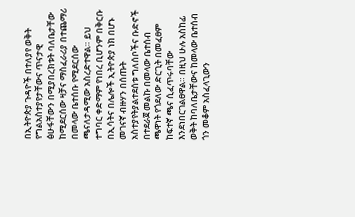በኢትዮጵያ ጉዳዮች በተለያየ ወቅት የግልአስተያየታቸውና ጥናታዊ ፅሁፋቸውን በሚያበረክቱት ባለቤታቸው ከሚደርሰው ዛቻና ማስፈራሪያ በተጨማሪ በመላው ቤተሰቡ የሚደርሰው ጫናለታዳሚው አስረድተዋል። ይህ ተግባር ቀድማም የነበረ ቢሆንም በቅርቡ በኢሳትና በሌሎች ኢትዮጵያ ነክ በሆኑ መገናኛ ብዙሃን በሰጡት አስተያየትያልተደሰቱ ግለሰቦችና ቡድኖች በተደራጀ መልኩ በመላው ቤተሰብ ጫዋነት የጎደለው ድርጊት በመፈፀም ከፍተኛ ጫና ሲፈጥሩባቸው እንደነበርገልፀዋል። በዚህ ሁሉ አስከፊ ወቅት ከባለቤታቸውና ከመላው ቤተሰብ ጎን መቆም አስፈላጊውን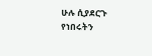ሁሉ ሲያደርጉ የነበሩትን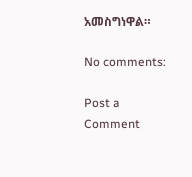አመስግነዋል።

No comments:

Post a Comment